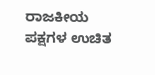ರಾಜಕೀಯ ಪಕ್ಷಗಳ ಉಚಿತ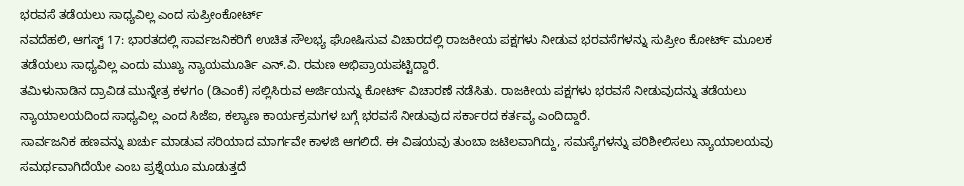ಭರವಸೆ ತಡೆಯಲು ಸಾಧ್ಯವಿಲ್ಲ ಎಂದ ಸುಪ್ರೀಂಕೋರ್ಟ್
ನವದೆಹಲಿ, ಆಗಸ್ಟ್ 17: ಭಾರತದಲ್ಲಿ ಸಾರ್ವಜನಿಕರಿಗೆ ಉಚಿತ ಸೌಲಭ್ಯ ಘೋಷಿಸುವ ವಿಚಾರದಲ್ಲಿ ರಾಜಕೀಯ ಪಕ್ಷಗಳು ನೀಡುವ ಭರವಸೆಗಳನ್ನು ಸುಪ್ರೀಂ ಕೋರ್ಟ್ ಮೂಲಕ ತಡೆಯಲು ಸಾಧ್ಯವಿಲ್ಲ ಎಂದು ಮುಖ್ಯ ನ್ಯಾಯಮೂರ್ತಿ ಎನ್.ವಿ. ರಮಣ ಅಭಿಪ್ರಾಯಪಟ್ಟಿದ್ದಾರೆ.
ತಮಿಳುನಾಡಿನ ದ್ರಾವಿಡ ಮುನ್ನೇತ್ರ ಕಳಗಂ (ಡಿಎಂಕೆ) ಸಲ್ಲಿಸಿರುವ ಅರ್ಜಿಯನ್ನು ಕೋರ್ಟ್ ವಿಚಾರಣೆ ನಡೆಸಿತು. ರಾಜಕೀಯ ಪಕ್ಷಗಳು ಭರವಸೆ ನೀಡುವುದನ್ನು ತಡೆಯಲು ನ್ಯಾಯಾಲಯದಿಂದ ಸಾಧ್ಯವಿಲ್ಲ ಎಂದ ಸಿಜೆಐ, ಕಲ್ಯಾಣ ಕಾರ್ಯಕ್ರಮಗಳ ಬಗ್ಗೆ ಭರವಸೆ ನೀಡುವುದ ಸರ್ಕಾರದ ಕರ್ತವ್ಯ ಎಂದಿದ್ದಾರೆ.
ಸಾರ್ವಜನಿಕ ಹಣವನ್ನು ಖರ್ಚು ಮಾಡುವ ಸರಿಯಾದ ಮಾರ್ಗವೇ ಕಾಳಜಿ ಆಗಲಿದೆ. ಈ ವಿಷಯವು ತುಂಬಾ ಜಟಿಲವಾಗಿದ್ದು, ಸಮಸ್ಯೆಗಳನ್ನು ಪರಿಶೀಲಿಸಲು ನ್ಯಾಯಾಲಯವು ಸಮರ್ಥವಾಗಿದೆಯೇ ಎಂಬ ಪ್ರಶ್ನೆಯೂ ಮೂಡುತ್ತದೆ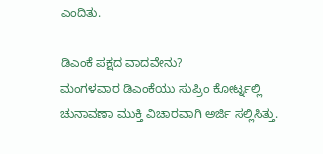ಎಂದಿತು.

ಡಿಎಂಕೆ ಪಕ್ಷದ ವಾದವೇನು?
ಮಂಗಳವಾರ ಡಿಎಂಕೆಯು ಸುಪ್ರಿಂ ಕೋರ್ಟ್ನಲ್ಲಿ ಚುನಾವಣಾ ಮುಕ್ತಿ ವಿಚಾರವಾಗಿ ಅರ್ಜಿ ಸಲ್ಲಿಸಿತ್ತು.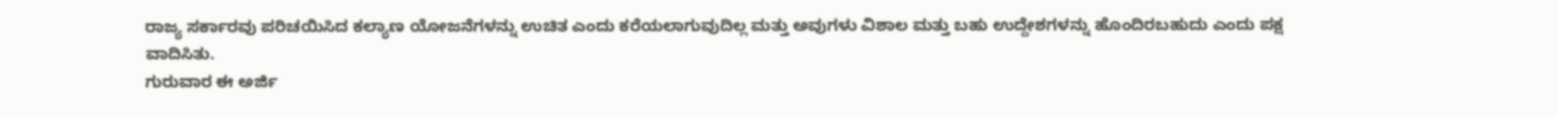ರಾಜ್ಯ ಸರ್ಕಾರವು ಪರಿಚಯಿಸಿದ ಕಲ್ಯಾಣ ಯೋಜನೆಗಳನ್ನು ಉಚಿತ ಎಂದು ಕರೆಯಲಾಗುವುದಿಲ್ಲ ಮತ್ತು ಅವುಗಳು ವಿಶಾಲ ಮತ್ತು ಬಹು ಉದ್ದೇಶಗಳನ್ನು ಹೊಂದಿರಬಹುದು ಎಂದು ಪಕ್ಷ ವಾದಿಸಿತು.
ಗುರುವಾರ ಈ ಅರ್ಜಿ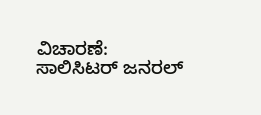ವಿಚಾರಣೆ:
ಸಾಲಿಸಿಟರ್ ಜನರಲ್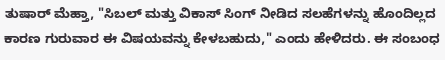ತುಷಾರ್ ಮೆಹ್ತಾ, "ಸಿಬಲ್ ಮತ್ತು ವಿಕಾಸ್ ಸಿಂಗ್ ನೀಡಿದ ಸಲಹೆಗಳನ್ನು ಹೊಂದಿಲ್ಲದ ಕಾರಣ ಗುರುವಾರ ಈ ವಿಷಯವನ್ನು ಕೇಳಬಹುದು," ಎಂದು ಹೇಳಿದರು. ಈ ಸಂಬಂಧ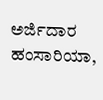ಅರ್ಜಿದಾರ ಹಂಸಾರಿಯಾ,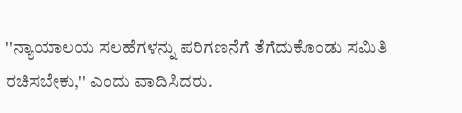''ನ್ಯಾಯಾಲಯ ಸಲಹೆಗಳನ್ನು ಪರಿಗಣನೆಗೆ ತೆಗೆದುಕೊಂಡು ಸಮಿತಿ ರಚಿಸಬೇಕು,'' ಎಂದು ವಾದಿಸಿದರು.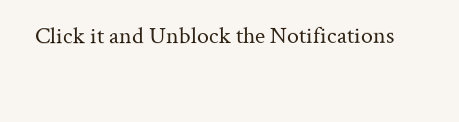Click it and Unblock the Notifications